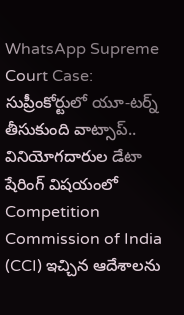WhatsApp Supreme Court Case: సుప్రీంకోర్టులో యూ-టర్న్ తీసుకుంది వాట్సాప్.. వినియోగదారుల డేటా షేరింగ్ విషయంలో Competition Commission of India (CCI) ఇచ్చిన ఆదేశాలను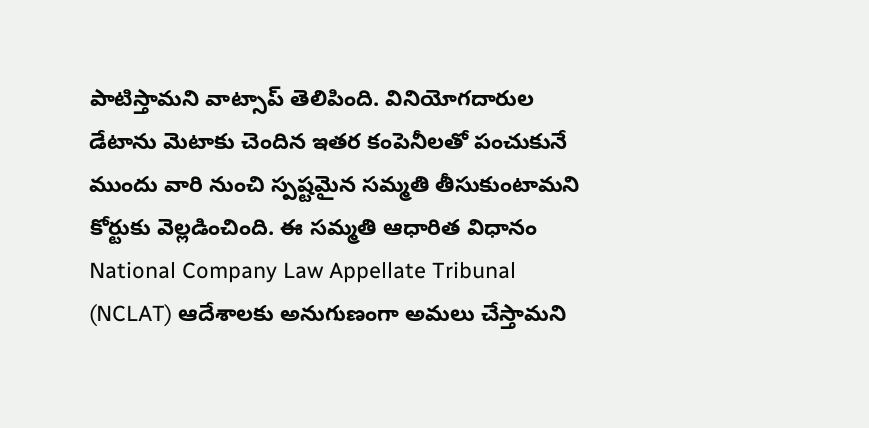పాటిస్తామని వాట్సాప్ తెలిపింది. వినియోగదారుల డేటాను మెటాకు చెందిన ఇతర కంపెనీలతో పంచుకునే ముందు వారి నుంచి స్పష్టమైన సమ్మతి తీసుకుంటామని కోర్టుకు వెల్లడించింది. ఈ సమ్మతి ఆధారిత విధానం National Company Law Appellate Tribunal (NCLAT) ఆదేశాలకు అనుగుణంగా అమలు చేస్తామని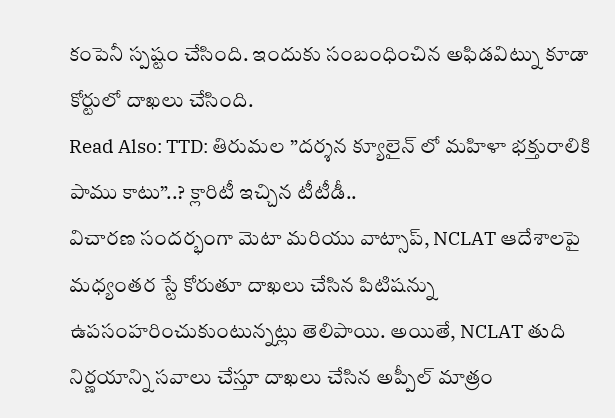కంపెనీ స్పష్టం చేసింది. ఇందుకు సంబంధించిన అఫిడవిట్ను కూడా కోర్టులో దాఖలు చేసింది.
Read Also: TTD: తిరుమల ”దర్శన క్యూలైన్ లో మహిళా భక్తురాలికి పాము కాటు”..? క్లారిటీ ఇచ్చిన టీటీడీ..
విచారణ సందర్భంగా మెటా మరియు వాట్సాప్, NCLAT ఆదేశాలపై మధ్యంతర స్టే కోరుతూ దాఖలు చేసిన పిటిషన్ను ఉపసంహరించుకుంటున్నట్లు తెలిపాయి. అయితే, NCLAT తుది నిర్ణయాన్ని సవాలు చేస్తూ దాఖలు చేసిన అప్పీల్ మాత్రం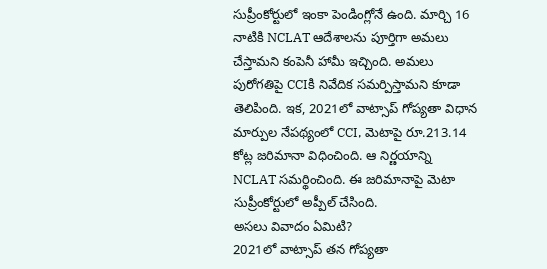సుప్రీంకోర్టులో ఇంకా పెండింగ్లోనే ఉంది. మార్చి 16 నాటికి NCLAT ఆదేశాలను పూర్తిగా అమలు చేస్తామని కంపెనీ హామీ ఇచ్చింది. అమలు పురోగతిపై CCIకి నివేదిక సమర్పిస్తామని కూడా తెలిపింది. ఇక, 2021లో వాట్సాప్ గోప్యతా విధాన మార్పుల నేపథ్యంలో CCI, మెటాపై రూ.213.14 కోట్ల జరిమానా విధించింది. ఆ నిర్ణయాన్ని NCLAT సమర్థించింది. ఈ జరిమానాపై మెటా సుప్రీంకోర్టులో అప్పీల్ చేసింది.
అసలు వివాదం ఏమిటి?
2021లో వాట్సాప్ తన గోప్యతా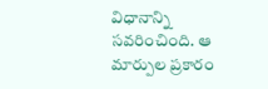విధానాన్ని సవరించింది. ఆ మార్పుల ప్రకారం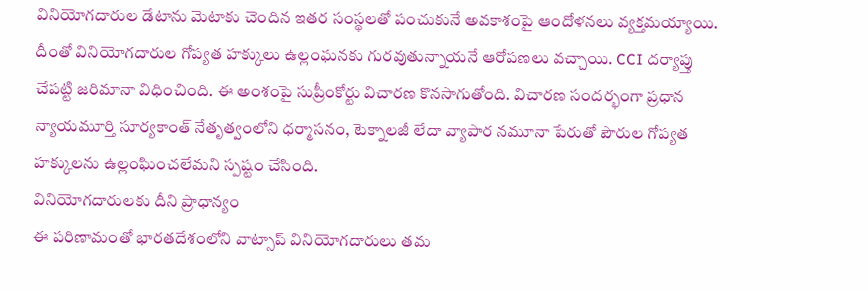వినియోగదారుల డేటాను మెటాకు చెందిన ఇతర సంస్థలతో పంచుకునే అవకాశంపై ఆందోళనలు వ్యక్తమయ్యాయి. దీంతో వినియోగదారుల గోప్యత హక్కులు ఉల్లంఘనకు గురవుతున్నాయనే ఆరోపణలు వచ్చాయి. CCI దర్యాప్తు చేపట్టి జరిమానా విధించింది. ఈ అంశంపై సుప్రీంకోర్టు విచారణ కొనసాగుతోంది. విచారణ సందర్భంగా ప్రధాన న్యాయమూర్తి సూర్యకాంత్ నేతృత్వంలోని ధర్మాసనం, టెక్నాలజీ లేదా వ్యాపార నమూనా పేరుతో పౌరుల గోప్యత హక్కులను ఉల్లంఘించలేమని స్పష్టం చేసింది.
వినియోగదారులకు దీని ప్రాధాన్యం
ఈ పరిణామంతో భారతదేశంలోని వాట్సాప్ వినియోగదారులు తమ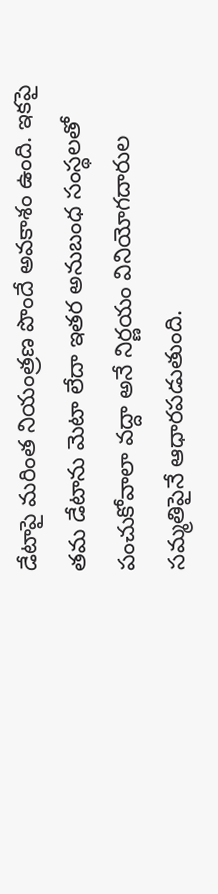డేటాపై మరింత నియంత్రణ పొందే అవకాశం ఉంది. ఇకపై తమ డేటాను మెటా లేదా ఇతర అనుబంధ సంస్థలతో పంచుకోవాలా వద్దా అనే నిర్ణయం వినియోగదారుల సమ్మతిపైనే ఆధారపడుతుంది.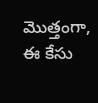మొత్తంగా, ఈ కేసు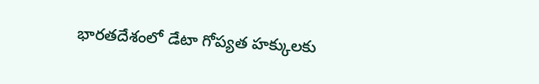భారతదేశంలో డేటా గోప్యత హక్కులకు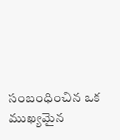సంబంధించిన ఒక ముఖ్యమైన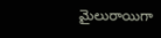మైలురాయిగా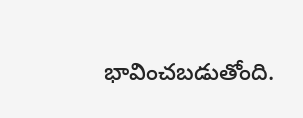భావించబడుతోంది.